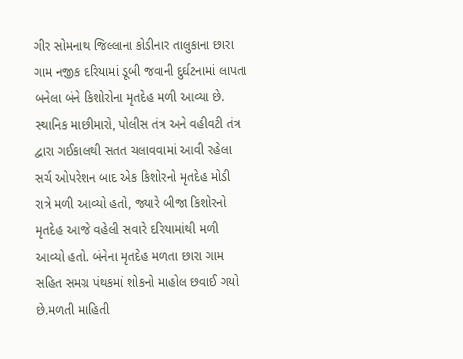ગીર સોમનાથ જિલ્લાના કોડીનાર તાલુકાના છારા ગામ નજીક દરિયામાં ડૂબી જવાની દુર્ઘટનામાં લાપતા બનેલા બંને કિશોરોના મૃતદેહ મળી આવ્યા છે. સ્થાનિક માછીમારો, પોલીસ તંત્ર અને વહીવટી તંત્ર દ્વારા ગઈકાલથી સતત ચલાવવામાં આવી રહેલા સર્ચ ઓપરેશન બાદ એક કિશોરનો મૃતદેહ મોડી રાત્રે મળી આવ્યો હતો, જ્યારે બીજા કિશોરનો મૃતદેહ આજે વહેલી સવારે દરિયામાંથી મળી આવ્યો હતો. બંનેના મૃતદેહ મળતા છારા ગામ સહિત સમગ્ર પંથકમાં શોકનો માહોલ છવાઈ ગયો છે.મળતી માહિતી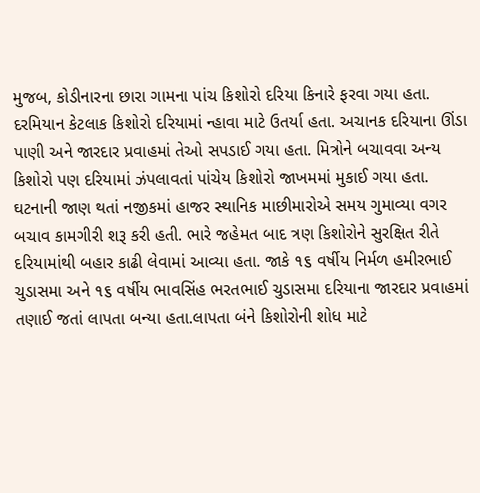મુજબ, કોડીનારના છારા ગામના પાંચ કિશોરો દરિયા કિનારે ફરવા ગયા હતા. દરમિયાન કેટલાક કિશોરો દરિયામાં ન્હાવા માટે ઉતર્યા હતા. અચાનક દરિયાના ઊંડા પાણી અને જારદાર પ્રવાહમાં તેઓ સપડાઈ ગયા હતા. મિત્રોને બચાવવા અન્ય કિશોરો પણ દરિયામાં ઝંપલાવતાં પાંચેય કિશોરો જાખમમાં મુકાઈ ગયા હતા.
ઘટનાની જાણ થતાં નજીકમાં હાજર સ્થાનિક માછીમારોએ સમય ગુમાવ્યા વગર બચાવ કામગીરી શરૂ કરી હતી. ભારે જહેમત બાદ ત્રણ કિશોરોને સુરક્ષિત રીતે દરિયામાંથી બહાર કાઢી લેવામાં આવ્યા હતા. જાકે ૧૬ વર્ષીય નિર્મળ હમીરભાઈ ચુડાસમા અને ૧૬ વર્ષીય ભાવસિંહ ભરતભાઈ ચુડાસમા દરિયાના જારદાર પ્રવાહમાં તણાઈ જતાં લાપતા બન્યા હતા.લાપતા બંને કિશોરોની શોધ માટે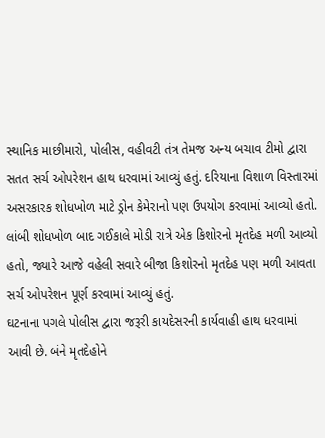સ્થાનિક માછીમારો, પોલીસ, વહીવટી તંત્ર તેમજ અન્ય બચાવ ટીમો દ્વારા સતત સર્ચ ઓપરેશન હાથ ધરવામાં આવ્યું હતું. દરિયાના વિશાળ વિસ્તારમાં અસરકારક શોધખોળ માટે ડ્રોન કેમેરાનો પણ ઉપયોગ કરવામાં આવ્યો હતો. લાંબી શોધખોળ બાદ ગઈકાલે મોડી રાત્રે એક કિશોરનો મૃતદેહ મળી આવ્યો હતો, જ્યારે આજે વહેલી સવારે બીજા કિશોરનો મૃતદેહ પણ મળી આવતા સર્ચ ઓપરેશન પૂર્ણ કરવામાં આવ્યું હતું.
ઘટનાના પગલે પોલીસ દ્વારા જરૂરી કાયદેસરની કાર્યવાહી હાથ ધરવામાં આવી છે. બંને મૃતદેહોને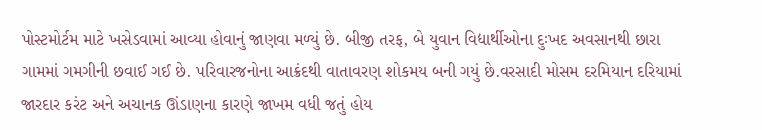પોસ્ટમોર્ટમ માટે ખસેડવામાં આવ્યા હોવાનું જાણવા મળ્યું છે. બીજી તરફ, બે યુવાન વિદ્યાર્થીઓના દુઃખદ અવસાનથી છારા ગામમાં ગમગીની છવાઈ ગઈ છે. પરિવારજનોના આક્રંદથી વાતાવરણ શોકમય બની ગયું છે.વરસાદી મોસમ દરમિયાન દરિયામાં જારદાર કરંટ અને અચાનક ઊંડાણના કારણે જાખમ વધી જતું હોય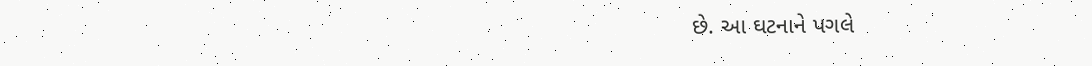છે. આ ઘટનાને પગલે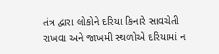તંત્ર દ્વારા લોકોને દરિયા કિનારે સાવચેતી રાખવા અને જાખમી સ્થળોએ દરિયામાં ન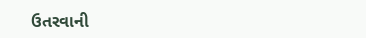ઉતરવાની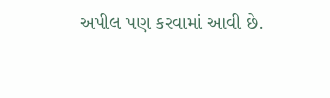અપીલ પણ કરવામાં આવી છે.